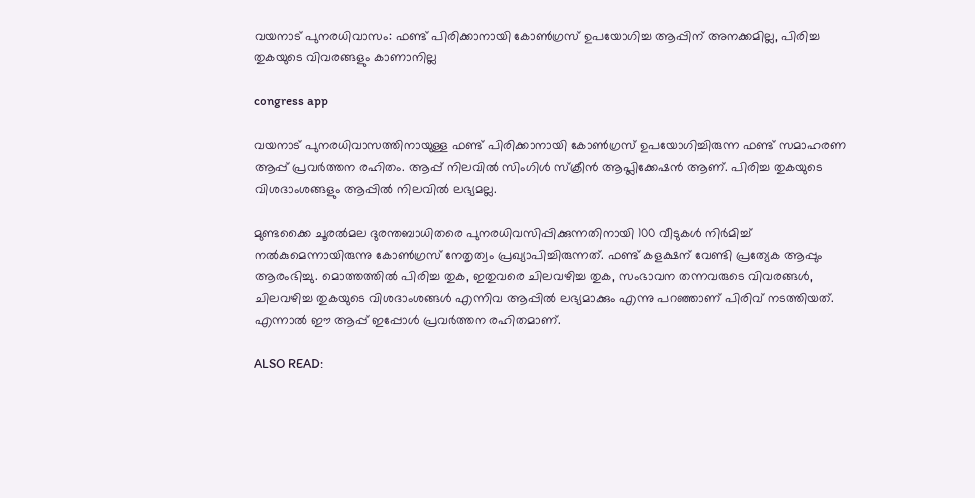വയനാട് പുനരധിവാസം: ഫണ്ട് പിരിക്കാനായി കോൺഗ്രസ് ഉപയോഗിച്ച ആപ്പിന് അനക്കമില്ല, പിരിച്ച തുകയുടെ വിവരങ്ങളും കാണാനില്ല

congress app

വയനാട് പുനരധിവാസത്തിനായുള്ള ഫണ്ട് പിരിക്കാനായി കോൺഗ്രസ് ഉപയോഗിച്ചിരുന്ന ഫണ്ട് സമാഹരണ ആപ്പ് പ്രവർത്തന രഹിതം. ആപ്പ് നിലവിൽ സിംഗിൾ സ്ക്രീൻ ആപ്ലിക്കേഷൻ ആണ്. പിരിച്ച തുകയുടെ വിശദാംശങ്ങളും ആപ്പിൽ നിലവിൽ ലഭ്യമല്ല.

മുണ്ടക്കൈ ചൂരൽമല ദുരന്തബാധിതരെ പുനരധിവസിപ്പിക്കുന്നതിനായി 100 വീടുകൾ നിർമിച്ച് നൽകുമെന്നായിരുന്നു കോൺഗ്രസ് നേതൃത്വം പ്രഖ്യാപിച്ചിരുന്നത്. ഫണ്ട് കളക്ഷന് വേണ്ടി പ്രത്യേക ആപ്പും ആരംഭിച്ചു. മൊത്തത്തിൽ പിരിച്ച തുക, ഇതുവരെ ചിലവഴിച്ച തുക, സംഭാവന തന്നവരുടെ വിവരങ്ങൾ, ചിലവഴിച്ച തുകയുടെ വിശദാംശങ്ങൾ എന്നിവ ആപ്പിൽ ലഭ്യമാക്കും എന്നു പറഞ്ഞാണ് പിരിവ് നടത്തിയത്. എന്നാൽ ഈ ആപ്പ് ഇപ്പോൾ പ്രവർത്തന രഹിതമാണ്.

ALSO READ: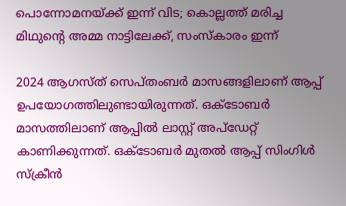പൊന്നോമനയ്ക്ക് ഇന്ന് വിട; കൊല്ലത്ത് മരിച്ച മിഥുന്റെ അമ്മ നാട്ടിലേക്ക്, സംസ്കാരം ഇന്ന്

2024 ആഗസ്ത് സെപ്തംബർ മാസങ്ങളിലാണ് ആപ്പ് ഉപയോഗത്തിലുണ്ടായിരുന്നത്. ഒക്ടോബർ മാസത്തിലാണ് ആപ്പിൽ ലാസ്റ്റ് അപ്ഡേറ്റ് കാണിക്കുന്നത്. ഒക്ടോബർ മുതൽ ആപ്പ് സിംഗിൾ സ്ക്രീൻ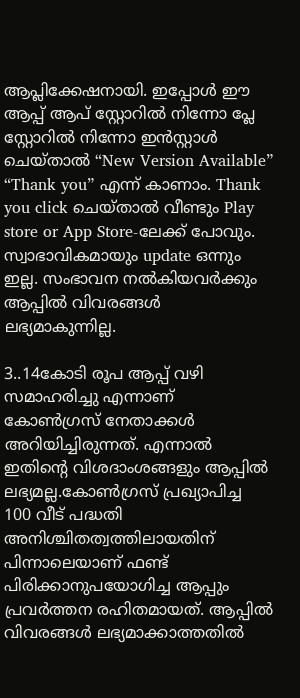ആപ്ലിക്കേഷനായി. ഇപ്പോൾ ഈ ആപ്പ് ആപ് സ്റ്റോറിൽ നിന്നോ പ്ലേ സ്റ്റോറിൽ നിന്നോ ഇൻസ്റ്റാൾ ചെയ്താൽ “New Version Available” “Thank you” എന്ന് കാണാം. Thank you click ചെയ്താൽ വീണ്ടും Play store or App Store-ലേക്ക് പോവും. സ്വാഭാവികമായും update ഒന്നും ഇല്ല. സംഭാവന നൽകിയവർക്കും ആപ്പിൽ വിവരങ്ങൾ ലഭ്യമാകുന്നില്ല.

3..14കോടി രൂപ ആപ്പ് വഴി സമാഹരിച്ചു എന്നാണ് കോൺഗ്രസ് നേതാക്കൾ അറിയിച്ചിരുന്നത്. എന്നാൽ ഇതിൻ്റെ വിശദാംശങ്ങളും ആപ്പിൽ ലഭ്യമല്ല.കോൺഗ്രസ് പ്രഖ്യാപിച്ച 100 വീട് പദ്ധതി അനിശ്ചിതത്വത്തിലായതിന് പിന്നാലെയാണ് ഫണ്ട് പിരിക്കാനുപയോഗിച്ച ആപ്പും പ്രവർത്തന രഹിതമായത്. ആപ്പിൽ വിവരങ്ങൾ ലഭ്യമാക്കാത്തതിൽ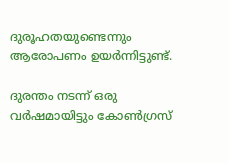ദുരൂഹതയുണ്ടെന്നും ആരോപണം ഉയർന്നിട്ടുണ്ട്.

ദുരന്തം നടന്ന് ഒരു വർഷമായിട്ടും കോൺഗ്രസ്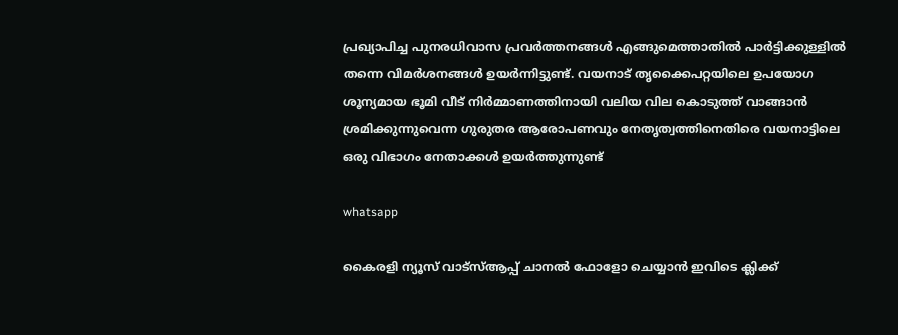പ്രഖ്യാപിച്ച പുനരധിവാസ പ്രവർത്തനങ്ങൾ എങ്ങുമെത്താതിൽ പാർട്ടിക്കുള്ളിൽ തന്നെ വിമർശനങ്ങൾ ഉയർന്നിട്ടുണ്ട്. വയനാട് തൃക്കൈപറ്റയിലെ ഉപയോഗ ശൂന്യമായ ഭൂമി വീട് നിർമ്മാണത്തിനായി വലിയ വില കൊടുത്ത് വാങ്ങാൻ ശ്രമിക്കുന്നുവെന്ന ഗുരുതര ആരോപണവും നേതൃത്വത്തിനെതിരെ വയനാട്ടിലെ ഒരു വിഭാഗം നേതാക്കൾ ഉയർത്തുന്നുണ്ട്

whatsapp

കൈരളി ന്യൂസ് വാട്‌സ്ആപ്പ് ചാനല്‍ ഫോളോ ചെയ്യാന്‍ ഇവിടെ ക്ലിക്ക്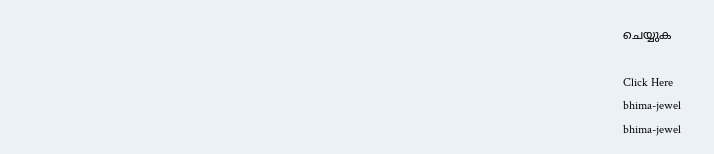ചെയ്യുക

Click Here
bhima-jewel
bhima-jewel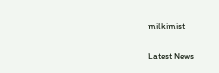milkimist

Latest News